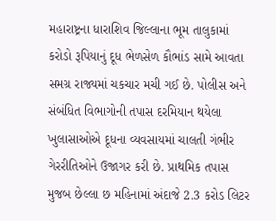મહારાષ્ટ્રના ધારાશિવ જિલ્લાના ભૂમ તાલુકામાં કરોડો રૂપિયાનું દૂધ ભેળસેળ કૌભાંડ સામે આવતા સમગ્ર રાજ્યમાં ચકચાર મચી ગઈ છે. પોલીસ અને સંબંધિત વિભાગોની તપાસ દરમિયાન થયેલા ખુલાસાઓએ દૂધના વ્યવસાયમાં ચાલતી ગંભીર ગેરરીતિઓને ઉજાગર કરી છે. પ્રાથમિક તપાસ મુજબ છેલ્લા છ મહિનામાં અંદાજે 2.3 કરોડ લિટર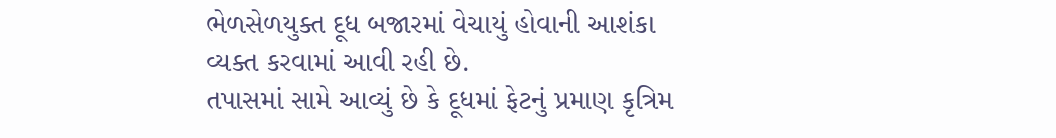ભેળસેળયુક્ત દૂધ બજારમાં વેચાયું હોવાની આશંકા વ્યક્ત કરવામાં આવી રહી છે.
તપાસમાં સામે આવ્યું છે કે દૂધમાં ફેટનું પ્રમાણ કૃત્રિમ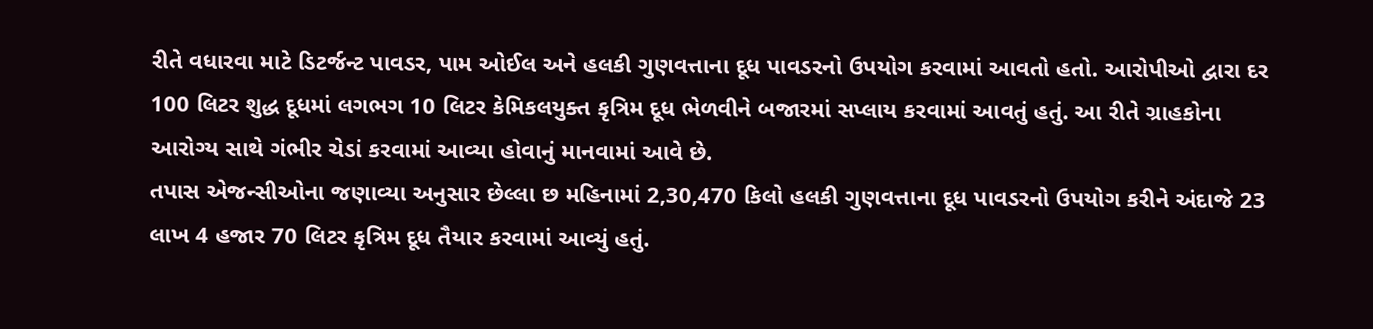રીતે વધારવા માટે ડિટર્જન્ટ પાવડર, પામ ઓઈલ અને હલકી ગુણવત્તાના દૂધ પાવડરનો ઉપયોગ કરવામાં આવતો હતો. આરોપીઓ દ્વારા દર 100 લિટર શુદ્ધ દૂધમાં લગભગ 10 લિટર કેમિકલયુક્ત કૃત્રિમ દૂધ ભેળવીને બજારમાં સપ્લાય કરવામાં આવતું હતું. આ રીતે ગ્રાહકોના આરોગ્ય સાથે ગંભીર ચેડાં કરવામાં આવ્યા હોવાનું માનવામાં આવે છે.
તપાસ એજન્સીઓના જણાવ્યા અનુસાર છેલ્લા છ મહિનામાં 2,30,470 કિલો હલકી ગુણવત્તાના દૂધ પાવડરનો ઉપયોગ કરીને અંદાજે 23 લાખ 4 હજાર 70 લિટર કૃત્રિમ દૂધ તૈયાર કરવામાં આવ્યું હતું.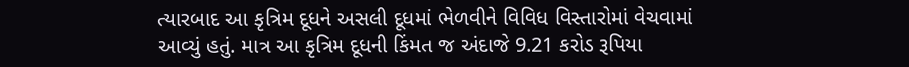ત્યારબાદ આ કૃત્રિમ દૂધને અસલી દૂધમાં ભેળવીને વિવિધ વિસ્તારોમાં વેચવામાં આવ્યું હતું. માત્ર આ કૃત્રિમ દૂધની કિંમત જ અંદાજે 9.21 કરોડ રૂપિયા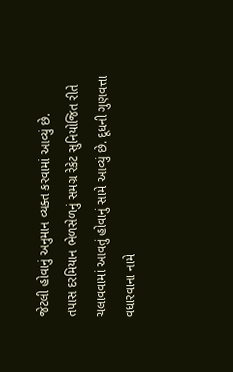જેટલી હોવાનું અનુમાન વ્યક્ત કરવામાં આવ્યું છે.
તપાસ દરમિયાન ભેળસેળનું સમગ્ર રેકેટ સુનિયોજિત રીતે ચલાવવામાં આવતું હોવાનું સામે આવ્યું છે. દૂધની ગુણવત્તા વધારવાના નામે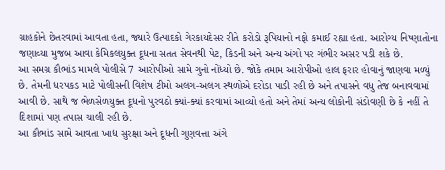ગ્રાહકોને છેતરવામાં આવતા હતા, જ્યારે ઉત્પાદકો ગેરકાયદેસર રીતે કરોડો રૂપિયાનો નફો કમાઈ રહ્યા હતા. આરોગ્ય નિષ્ણાતોના જણાવ્યા મુજબ આવા કેમિકલયુક્ત દૂધના સતત સેવનથી પેટ, કિડની અને અન્ય અંગો પર ગંભીર અસર પડી શકે છે.
આ સમગ્ર કૌભાંડ મામલે પોલીસે 7 આરોપીઓ સામે ગુનો નોંધ્યો છે. જોકે તમામ આરોપીઓ હાલ ફરાર હોવાનું જાણવા મળ્યું છે. તેમની ધરપકડ માટે પોલીસની વિશેષ ટીમો અલગ-અલગ સ્થળોએ દરોડા પાડી રહી છે અને તપાસને વધુ તેજ બનાવવામાં આવી છે. સાથે જ ભેળસેળયુક્ત દૂધનો પુરવઠો ક્યાં-ક્યાં કરવામાં આવ્યો હતો અને તેમાં અન્ય લોકોની સંડોવણી છે કે નહીં તે દિશામાં પણ તપાસ ચાલી રહી છે.
આ કૌભાંડ સામે આવતા ખાદ્ય સુરક્ષા અને દૂધની ગુણવત્તા અંગે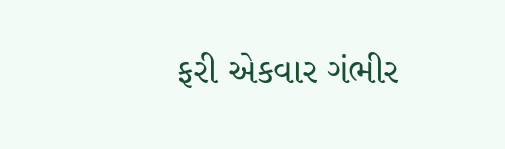ફરી એકવાર ગંભીર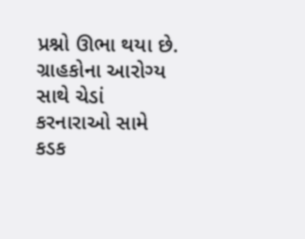પ્રશ્નો ઊભા થયા છે. ગ્રાહકોના આરોગ્ય સાથે ચેડાં કરનારાઓ સામે કડક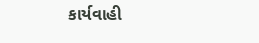કાર્યવાહી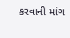કરવાની માંગ